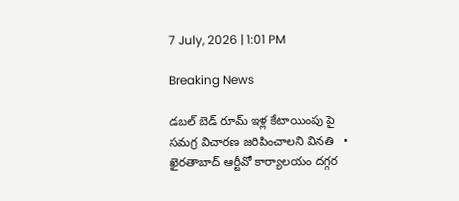7 July, 2026 | 1:01 PM

Breaking News

డబల్ బెడ్ రూమ్ ఇళ్ల కేటాయింపు పై సమగ్ర విచారణ జరిపించాలని వినతి   •   ఖైరతాబాద్ ఆర్టీవో కార్యాలయం దగ్గర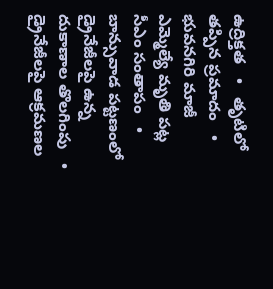ఉద్రిక్తత   •   తృటిలో తప్పిన ప్రమాదం   •   భువనగిరి మాజీ ఎమ్మెల్యే మృతి పట్ల సీఎం సంతాపం   •   బాన్సువాడ పట్టణంలో డ్రైనేజీలపై ఉన్న దుకాణాల తొలగింపు   •   డ్రైనేజీలపై ఆక్రమణల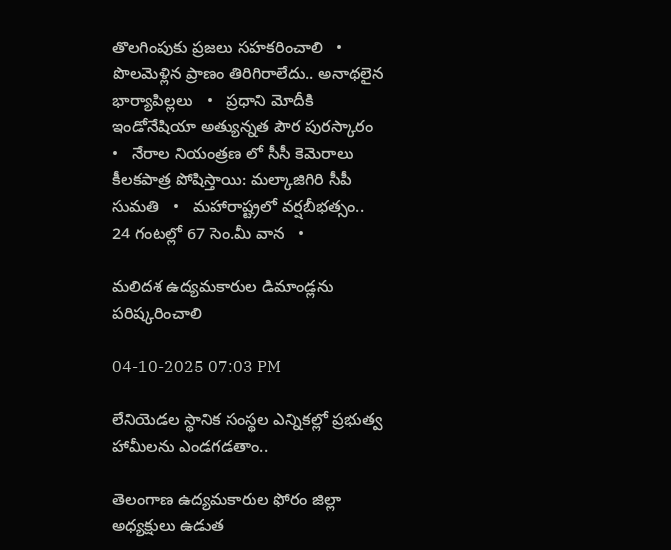తొలగింపుకు ప్రజలు సహకరించాలి   •   పొలమెళ్లిన ప్రాణం తిరిగిరాలేదు.. అనాథలైన భార్యాపిల్లలు   •   ప్రధాని మోదీకి ఇండోనేషియా అత్యున్నత పౌర పురస్కారం   •   నేరాల నియంత్రణ లో సీసీ కెమెరాలు కీలకపాత్ర పోషిస్తాయి: మల్కాజిగిరి సీపీ సుమతి   •   మహారాష్ట్రలో వర్షబీభత్సం.. 24 గంటల్లో 67 సెం.మీ వాన   •

మలిదశ ఉద్యమకారుల డిమాండ్లను పరిష్కరించాలి

04-10-2025 07:03 PM

లేనియెడల స్థానిక సంస్థల ఎన్నికల్లో ప్రభుత్వ హామీలను ఎండగడతాం..

తెలంగాణ ఉద్యమకారుల ఫోరం జిల్లా అధ్యక్షులు ఉడుత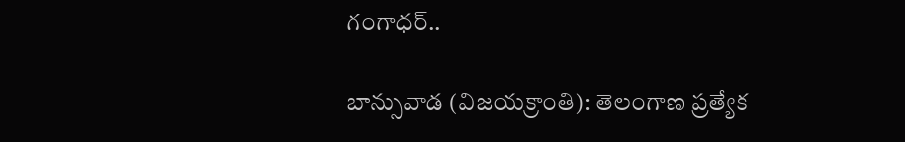గంగాధర్..

బాన్సువాడ (విజయక్రాంతి): తెలంగాణ ప్రత్యేక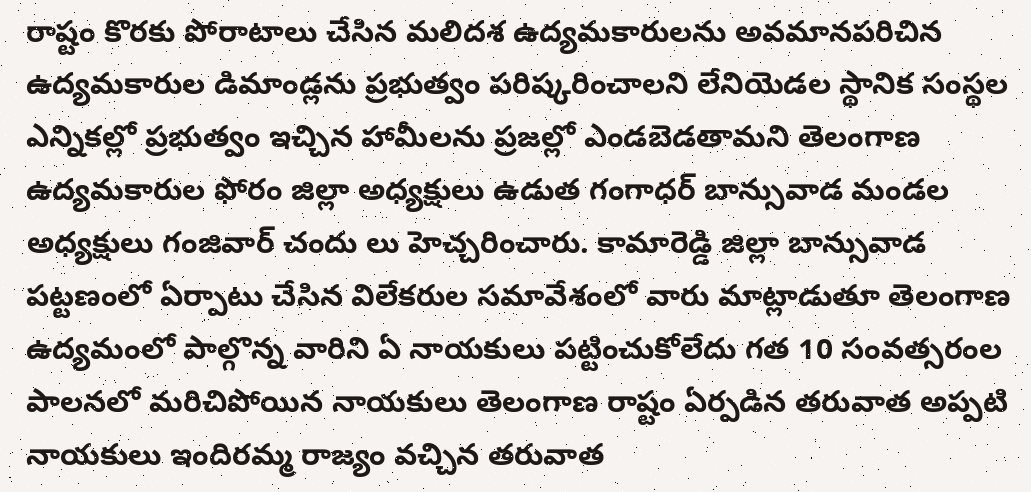రాష్టం కొరకు పోరాటాలు చేసిన మలిదశ ఉద్యమకారులను అవమానపరిచిన ఉద్యమకారుల డిమాండ్లను ప్రభుత్వం పరిష్కరించాలని లేనియెడల స్థానిక సంస్థల ఎన్నికల్లో ప్రభుత్వం ఇచ్చిన హామీలను ప్రజల్లో ఎండబెడతామని తెలంగాణ ఉద్యమకారుల ఫోరం జిల్లా అధ్యక్షులు ఉడుత గంగాధర్ బాన్సువాడ మండల అధ్యక్షులు గంజివార్ చందు లు హెచ్చరించారు. కామారెడ్డి జిల్లా బాన్సువాడ పట్టణంలో ఏర్పాటు చేసిన విలేకరుల సమావేశంలో వారు మాట్లాడుతూ తెలంగాణ ఉద్యమంలో పాల్గొన్న వారిని ఏ నాయకులు పట్టించుకోలేదు గత 10 సంవత్సరంల పాలనలో మరిచిపోయిన నాయకులు తెలంగాణ రాష్టం ఏర్పడిన తరువాత అప్పటి నాయకులు ఇందిరమ్మ రాజ్యం వచ్చిన తరువాత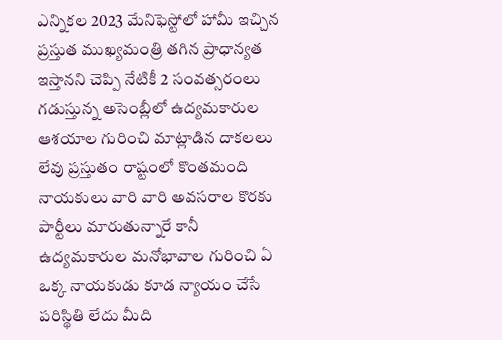ఎన్నికల 2023 మేనిఫెస్టోలో హామీ ఇచ్చిన ప్రస్తుత ముఖ్యమంత్రి తగిన ప్రాధాన్యత ఇస్తానని చెప్పి నేటికీ 2 సంవత్సరంలు గడుస్తున్న అసెంబ్లీలో ఉద్యమకారుల ఆశయాల గురించి మాట్లాడిన దాకలలు లేవు ప్రస్తుతం రాష్టంలో కొంతమంది నాయకులు వారి వారి అవసరాల కొరకు పార్టీలు మారుతున్నారే కానీ ఉద్యమకారుల మనోభావాల గురించి ఏ ఒక్క నాయకుడు కూడ న్యాయం చేసే పరిస్థితి లేదు మీది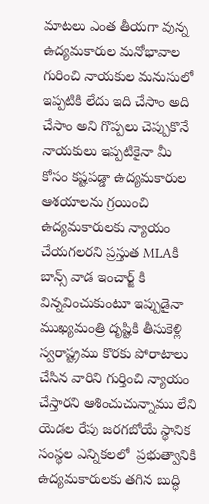మాటలు ఎంత తీయగా వున్న ఉద్యమకారుల మనోభావాల గురించి నాయకుల మనుసులో ఇప్పటికి లేదు ఇది చేసాం అది చేసాం అని గొప్పలు చెప్పుకొనే నాయకులు ఇప్పటికైనా మీ కోసం కష్టపడ్డా ఉద్యమకారుల ఆశయాలను గ్రయించి ఉద్యమకారులకు న్యాయం చేయగలరని ప్రస్తుత MLAకి బాన్స్ వాడ ఇంచార్జ్ కి విన్నవించుకుంటూ ఇప్పుడైనా ముఖ్యమంత్రి దృష్టికి తీసుకెళ్లి స్వరాష్ట్రము కొరకు పోరాటాలు చేసిన వారిని గుర్తించి న్యాయం చేస్తారని ఆశించుచున్నాము లేని యెడల రేపు జరగబోయే స్థానిక సంస్థల ఎన్నికలలో  ప్రభుత్వానికి ఉద్యమకారులకు తగిన బుద్ధి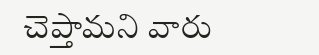చెప్తామని వారు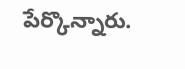పేర్కొన్నారు.